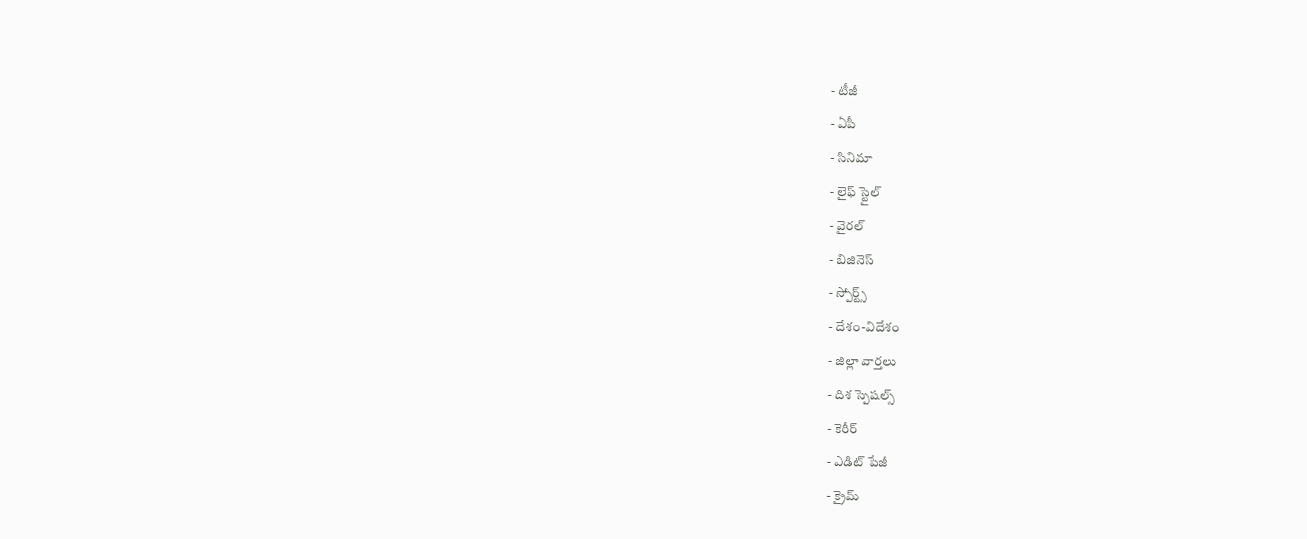- టీజీ
- ఏపీ
- సినిమా
- లైఫ్ స్టైల్
- వైరల్
- బిజినెస్
- స్పోర్ట్స్
- దేశం-విదేశం
- జిల్లా వార్తలు
- దిశ స్పెషల్స్
- కెరీర్
- ఎడిట్ పేజీ
- క్రైమ్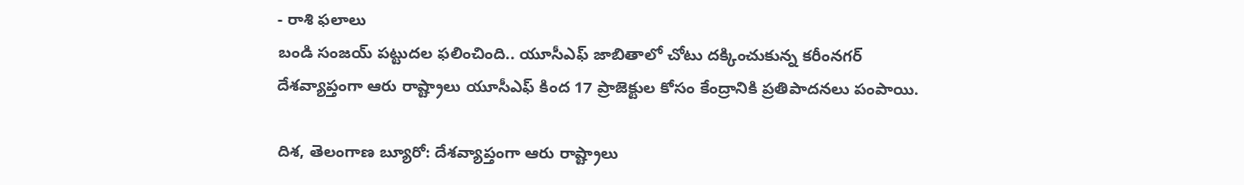- రాశి ఫలాలు
బండి సంజయ్ పట్టుదల ఫలించింది.. యూసీఎఫ్ జాబితాలో చోటు దక్కించుకున్న కరీంనగర్
దేశవ్యాప్తంగా ఆరు రాష్ట్రాలు యూసీఎఫ్ కింద 17 ప్రాజెక్టుల కోసం కేంద్రానికి ప్రతిపాదనలు పంపాయి.

దిశ, తెలంగాణ బ్యూరో: దేశవ్యాప్తంగా ఆరు రాష్ట్రాలు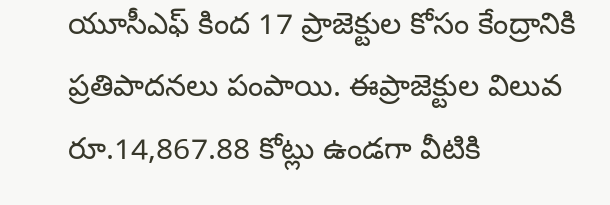యూసీఎఫ్ కింద 17 ప్రాజెక్టుల కోసం కేంద్రానికి ప్రతిపాదనలు పంపాయి. ఈప్రాజెక్టుల విలువ రూ.14,867.88 కోట్లు ఉండగా వీటికి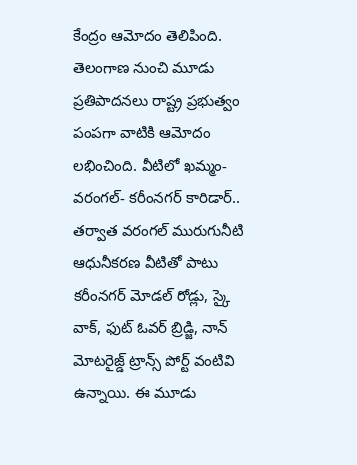కేంద్రం ఆమోదం తెలిపింది. తెలంగాణ నుంచి మూడు ప్రతిపాదనలు రాష్ట్ర ప్రభుత్వం పంపగా వాటికి ఆమోదం లభించింది. వీటిలో ఖమ్మం- వరంగల్- కరీంనగర్ కారిడార్.. తర్వాత వరంగల్ మురుగునీటి ఆధునీకరణ వీటితో పాటు కరీంనగర్ మోడల్ రోడ్లు, స్కై వాక్, ఫుట్ ఓవర్ బ్రిడ్జి, నాన్ మోటరైజ్డ్ ట్రాన్స్ పోర్ట్ వంటివి ఉన్నాయి. ఈ మూడు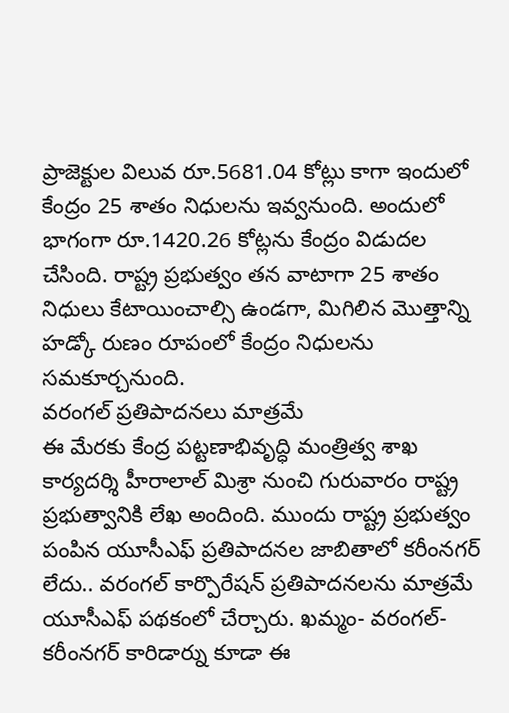ప్రాజెక్టుల విలువ రూ.5681.04 కోట్లు కాగా ఇందులో కేంద్రం 25 శాతం నిధులను ఇవ్వనుంది. అందులో భాగంగా రూ.1420.26 కోట్లను కేంద్రం విడుదల చేసింది. రాష్ట్ర ప్రభుత్వం తన వాటాగా 25 శాతం నిధులు కేటాయించాల్సి ఉండగా, మిగిలిన మొత్తాన్ని హడ్కో రుణం రూపంలో కేంద్రం నిధులను సమకూర్చనుంది.
వరంగల్ ప్రతిపాదనలు మాత్రమే
ఈ మేరకు కేంద్ర పట్టణాభివృద్ధి మంత్రిత్వ శాఖ కార్యదర్శి హీరాలాల్ మిశ్రా నుంచి గురువారం రాష్ట్ర ప్రభుత్వానికి లేఖ అందింది. ముందు రాష్ట్ర ప్రభుత్వం పంపిన యూసీఎఫ్ ప్రతిపాదనల జాబితాలో కరీంనగర్ లేదు.. వరంగల్ కార్పొరేషన్ ప్రతిపాదనలను మాత్రమే యూసీఎఫ్ పథకంలో చేర్చారు. ఖమ్మం- వరంగల్- కరీంనగర్ కారిడార్ను కూడా ఈ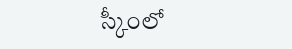స్కీంలో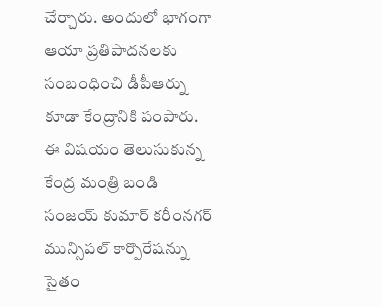చేర్చారు. అందులో భాగంగా ఆయా ప్రతిపాదనలకు సంబంధించి డీపీఆర్ను కూడా కేంద్రానికి పంపారు. ఈ విషయం తెలుసుకున్న కేంద్ర మంత్రి బండి సంజయ్ కుమార్ కరీంనగర్ మున్సిపల్ కార్పొరేషన్ను సైతం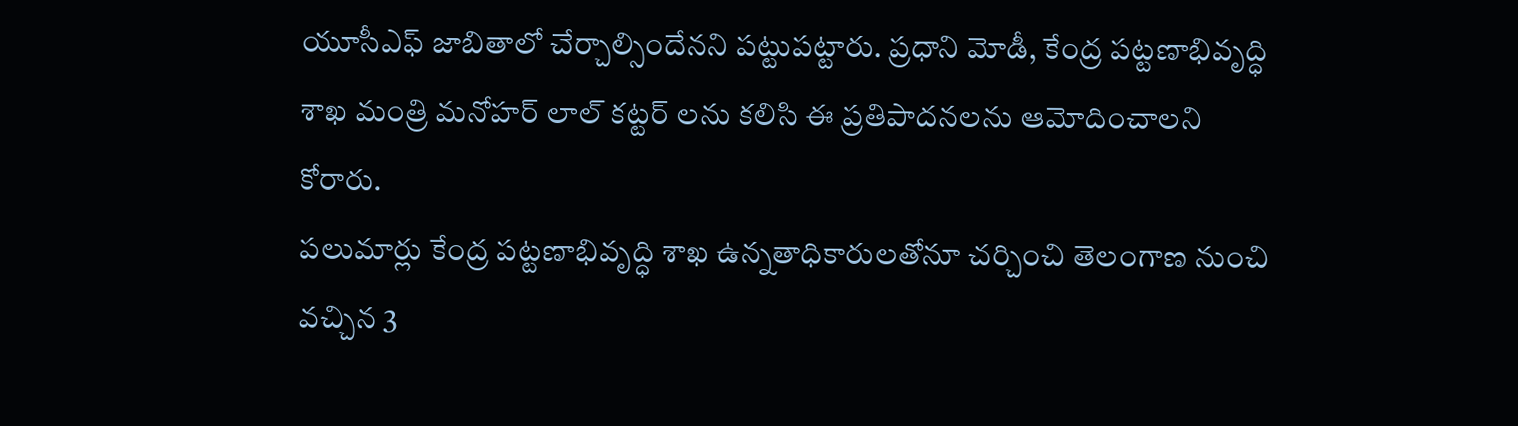యూసీఎఫ్ జాబితాలో చేర్చాల్సిందేనని పట్టుపట్టారు. ప్రధాని మోడీ, కేంద్ర పట్టణాభివృద్ధి శాఖ మంత్రి మనోహర్ లాల్ కట్టర్ లను కలిసి ఈ ప్రతిపాదనలను ఆమోదించాలని కోరారు.
పలుమార్లు కేంద్ర పట్టణాభివృద్ధి శాఖ ఉన్నతాధికారులతోనూ చర్చించి తెలంగాణ నుంచి వచ్చిన 3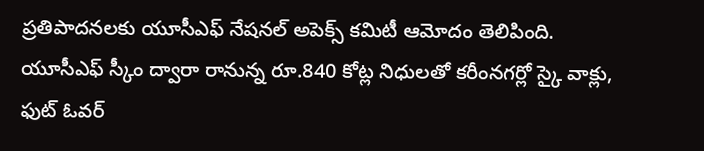ప్రతిపాదనలకు యూసీఎఫ్ నేషనల్ అపెక్స్ కమిటీ ఆమోదం తెలిపింది. యూసీఎఫ్ స్కీం ద్వారా రానున్న రూ.840 కోట్ల నిధులతో కరీంనగర్లో స్కై వాక్లు, ఫుట్ ఓవర్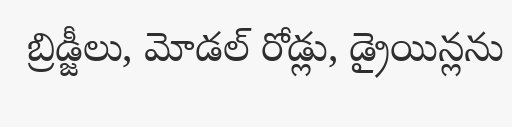బ్రిడ్జీలు, మోడల్ రోడ్లు, డ్రైయిన్లను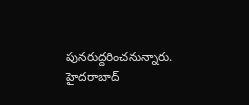పునరుద్దరించనున్నారు. హైదరాబాద్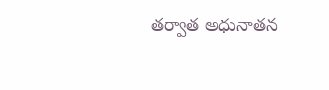తర్వాత అధునాతన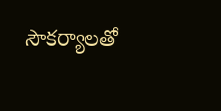సౌకర్యాలతో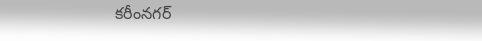కరీంనగర్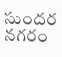సుందర నగరం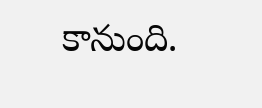కానుంది.